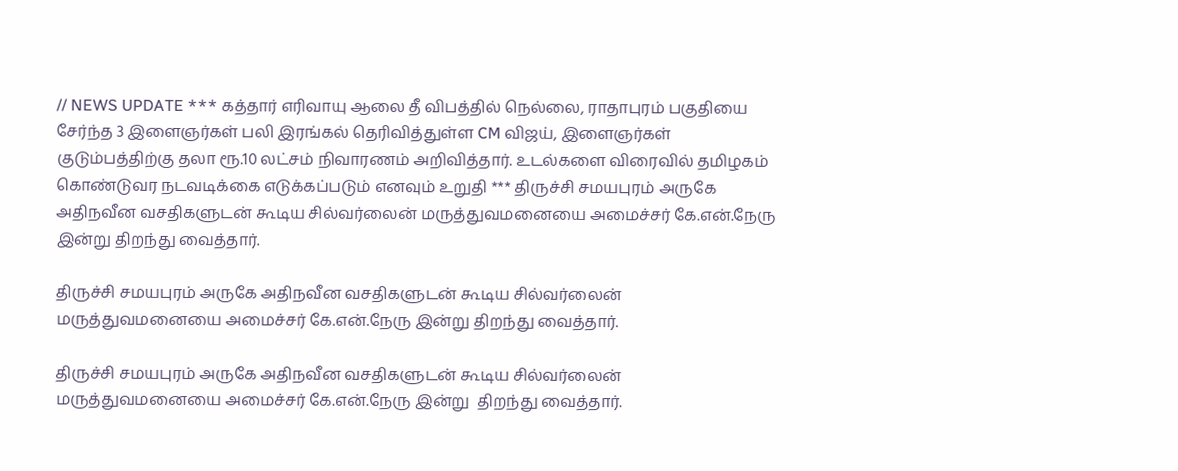// NEWS UPDATE *** கத்தார் எரிவாயு ஆலை தீ விபத்தில் நெல்லை, ராதாபுரம் பகுதியை சேர்ந்த 3 இளைஞர்கள் பலி இரங்கல் தெரிவித்துள்ள CM விஜய், இளைஞர்கள் குடும்பத்திற்கு தலா ரூ.10 லட்சம் நிவாரணம் அறிவித்தார். உடல்களை விரைவில் தமிழகம் கொண்டுவர நடவடிக்கை எடுக்கப்படும் எனவும் உறுதி *** திருச்சி சமயபுரம் அருகே அதிநவீன வசதிகளுடன் கூடிய சில்வர்லைன் மருத்துவமனையை அமைச்சர் கே.என்.நேரு இன்று திறந்து வைத்தார்.

திருச்சி சமயபுரம் அருகே அதிநவீன வசதிகளுடன் கூடிய சில்வர்லைன் மருத்துவமனையை அமைச்சர் கே.என்.நேரு இன்று திறந்து வைத்தார்.

திருச்சி சமயபுரம் அருகே அதிநவீன வசதிகளுடன் கூடிய சில்வர்லைன் மருத்துவமனையை அமைச்சர் கே.என்.நேரு இன்று  திறந்து வைத்தார்.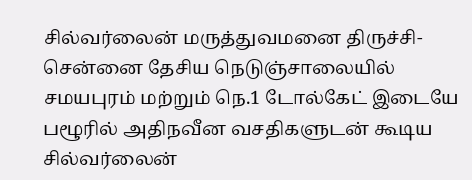சில்வர்லைன் மருத்துவமனை திருச்சி-சென்னை தேசிய நெடுஞ்சாலையில் சமயபுரம் மற்றும் நெ.1 டோல்கேட் இடையே பழூரில் அதிநவீன வசதிகளுடன் கூடிய சில்வர்லைன்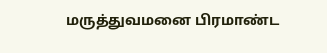மருத்துவமனை பிரமாண்ட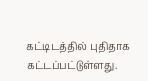கட்டிடத்தில் புதிதாக கட்டப்பட்டுள்ளது.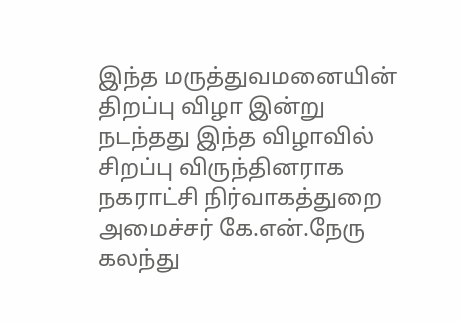இந்த மருத்துவமனையின் திறப்பு விழா இன்று  நடந்தது இந்த விழாவில் சிறப்பு விருந்தினராக நகராட்சி நிர்வாகத்துறை அமைச்சர் கே.என்.நேரு கலந்து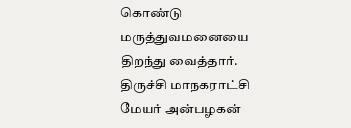கொண்டு மருத்துவமனையை திறந்து வைத்தார். திருச்சி மாநகராட்சி மேயர் அன்பழகன்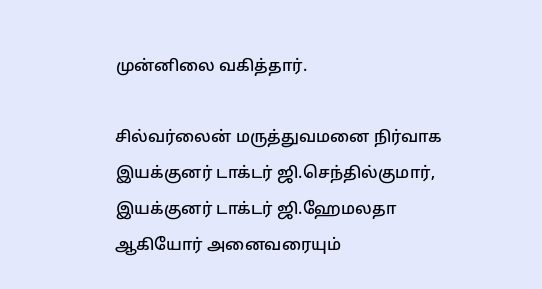முன்னிலை வகித்தார்.

சில்வர்லைன் மருத்துவமனை நிர்வாக இயக்குனர் டாக்டர் ஜி.செந்தில்குமார், இயக்குனர் டாக்டர் ஜி.ஹேமலதா ஆகியோர் அனைவரையும்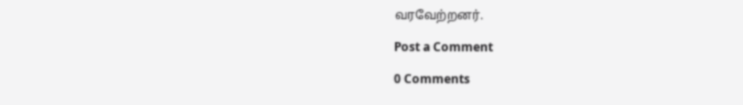வரவேற்றனர்.

Post a Comment

0 Comments